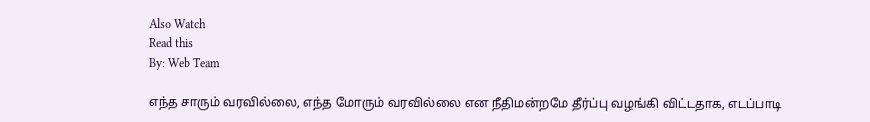Also Watch
Read this
By: Web Team

எந்த சாரும் வரவில்லை, எந்த மோரும் வரவில்லை என நீதிமன்றமே தீர்ப்பு வழங்கி விட்டதாக, எடப்பாடி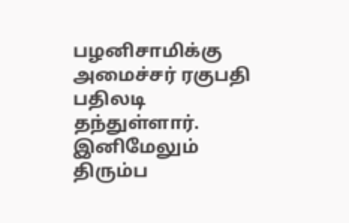பழனிசாமிக்கு அமைச்சர் ரகுபதி பதிலடி தந்துள்ளார்.
இனிமேலும் திரும்ப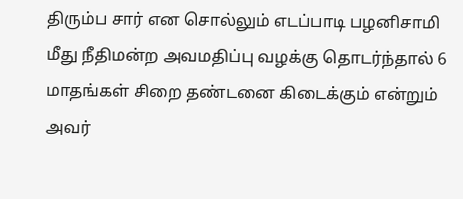திரும்ப சார் என சொல்லும் எடப்பாடி பழனிசாமி மீது நீதிமன்ற அவமதிப்பு வழக்கு தொடர்ந்தால் 6 மாதங்கள் சிறை தண்டனை கிடைக்கும் என்றும் அவர்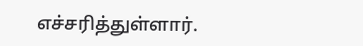எச்சரித்துள்ளார்.